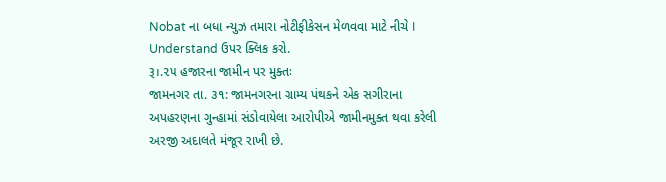Nobat ના બધા ન્યુઝ તમારા નોટીફીકેસન મેળવવા માટે નીચે I Understand ઉપર ક્લિક કરો.
રૂ।.૨૫ હજારના જામીન પર મુક્તઃ
જામનગર તા. ૩૧: જામનગરના ગ્રામ્ય પંથકને એક સગીરાના અપહરણના ગુન્હામાં સંડોવાયેલા આરોપીએ જામીનમુક્ત થવા કરેલી અરજી અદાલતે મંજૂર રાખી છે.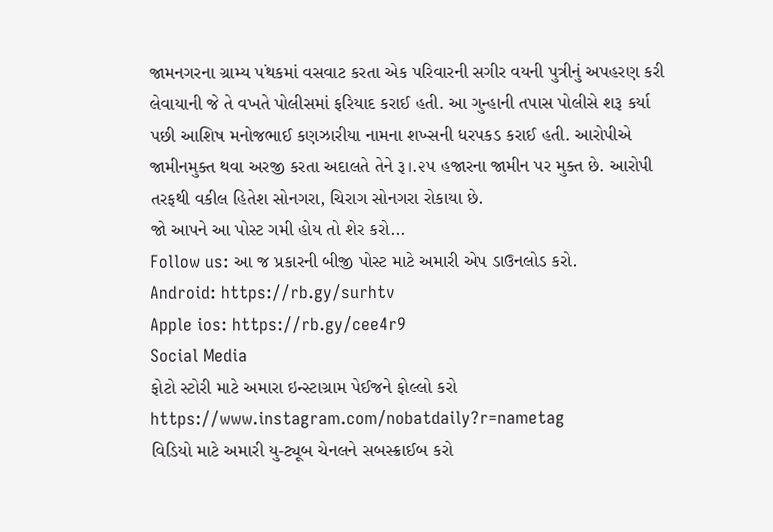જામનગરના ગ્રામ્ય ૫ંથકમાં વસવાટ કરતા એક પરિવારની સગીર વયની પુત્રીનું અપહરણ કરી લેવાયાની જે તે વખતે પોલીસમાં ફરિયાદ કરાઈ હતી. આ ગુન્હાની તપાસ પોલીસે શરૂ કર્યા પછી આશિષ મનોજભાઈ કણઝારીયા નામના શખ્સની ધરપકડ કરાઈ હતી. આરોપીએ જામીનમુક્ત થવા અરજી કરતા અદાલતે તેને રૂ।.૨૫ હજારના જામીન પર મુક્ત છે. આરોપી તરફથી વકીલ હિતેશ સોનગરા, ચિરાગ સોનગરા રોકાયા છે.
જો આપને આ પોસ્ટ ગમી હોય તો શેર કરો...
Follow us: આ જ પ્રકારની બીજી પોસ્ટ માટે અમારી એપ ડાઉનલોડ કરો.
Android: https://rb.gy/surhtv
Apple ios: https://rb.gy/cee4r9
Social Media
ફોટો સ્ટોરી માટે અમારા ઇન્સ્ટાગ્રામ પેઈજને ફોલ્લો કરો
https://www.instagram.com/nobatdaily?r=nametag
વિડિયો માટે અમારી યુ-ટ્યૂબ ચેનલને સબસ્ક્રાઈબ કરો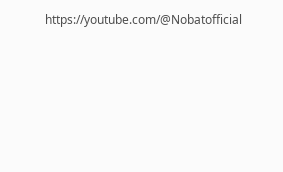https://youtube.com/@Nobatofficial